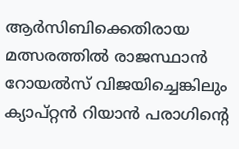ആർസിബിക്കെതിരായ മത്സരത്തിൽ രാജസ്ഥാൻ റോയൽസ് വിജയിച്ചെങ്കിലും ക്യാപ്റ്റൻ റിയാൻ പരാഗിന്റെ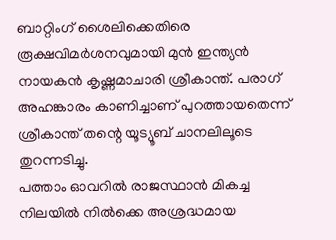ബാറ്റിംഗ് ശൈലിക്കെതിരെ രൂക്ഷവിമർശനവുമായി മുൻ ഇന്ത്യൻ നായകൻ കൃഷ്ണമാചാരി ശ്രീകാന്ത്. പരാഗ് അഹങ്കാരം കാണിച്ചാണ് പുറത്തായതെന്ന് ശ്രീകാന്ത് തന്റെ യൂട്യൂബ് ചാനലിലൂടെ തുറന്നടിച്ചു.
പത്താം ഓവറിൽ രാജസ്ഥാൻ മികച്ച നിലയിൽ നിൽക്കെ അശ്രദ്ധമായ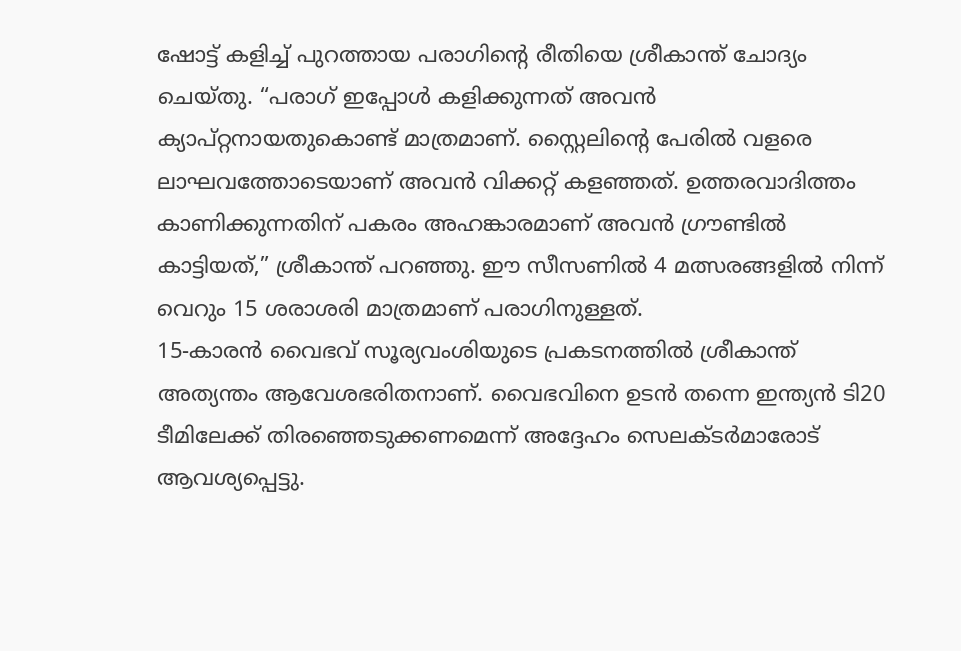ഷോട്ട് കളിച്ച് പുറത്തായ പരാഗിന്റെ രീതിയെ ശ്രീകാന്ത് ചോദ്യം ചെയ്തു. “പരാഗ് ഇപ്പോൾ കളിക്കുന്നത് അവൻ ക്യാപ്റ്റനായതുകൊണ്ട് മാത്രമാണ്. സ്റ്റൈലിന്റെ പേരിൽ വളരെ ലാഘവത്തോടെയാണ് അവൻ വിക്കറ്റ് കളഞ്ഞത്. ഉത്തരവാദിത്തം കാണിക്കുന്നതിന് പകരം അഹങ്കാരമാണ് അവൻ ഗ്രൗണ്ടിൽ കാട്ടിയത്,” ശ്രീകാന്ത് പറഞ്ഞു. ഈ സീസണിൽ 4 മത്സരങ്ങളിൽ നിന്ന് വെറും 15 ശരാശരി മാത്രമാണ് പരാഗിനുള്ളത്.
15-കാരൻ വൈഭവ് സൂര്യവംശിയുടെ പ്രകടനത്തിൽ ശ്രീകാന്ത് അത്യന്തം ആവേശഭരിതനാണ്. വൈഭവിനെ ഉടൻ തന്നെ ഇന്ത്യൻ ടി20 ടീമിലേക്ക് തിരഞ്ഞെടുക്കണമെന്ന് അദ്ദേഹം സെലക്ടർമാരോട് ആവശ്യപ്പെട്ടു.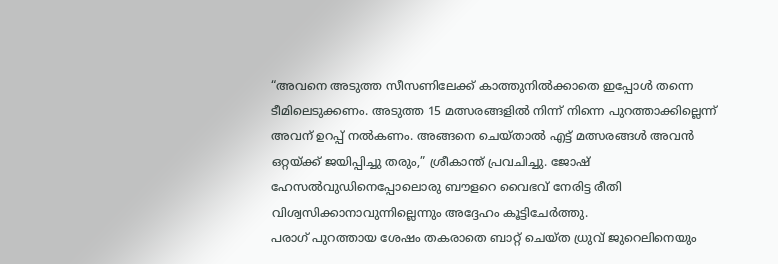“അവനെ അടുത്ത സീസണിലേക്ക് കാത്തുനിൽക്കാതെ ഇപ്പോൾ തന്നെ ടീമിലെടുക്കണം. അടുത്ത 15 മത്സരങ്ങളിൽ നിന്ന് നിന്നെ പുറത്താക്കില്ലെന്ന് അവന് ഉറപ്പ് നൽകണം. അങ്ങനെ ചെയ്താൽ എട്ട് മത്സരങ്ങൾ അവൻ ഒറ്റയ്ക്ക് ജയിപ്പിച്ചു തരും,” ശ്രീകാന്ത് പ്രവചിച്ചു. ജോഷ് ഹേസൽവുഡിനെപ്പോലൊരു ബൗളറെ വൈഭവ് നേരിട്ട രീതി വിശ്വസിക്കാനാവുന്നില്ലെന്നും അദ്ദേഹം കൂട്ടിചേർത്തു.
പരാഗ് പുറത്തായ ശേഷം തകരാതെ ബാറ്റ് ചെയ്ത ധ്രുവ് ജുറെലിനെയും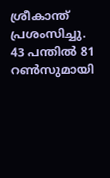ശ്രീകാന്ത് പ്രശംസിച്ചു. 43 പന്തിൽ 81 റൺസുമായി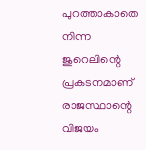പുറത്താകാതെ നിന്ന ജുറെലിന്റെ പ്രകടനമാണ് രാജസ്ഥാന്റെ വിജയം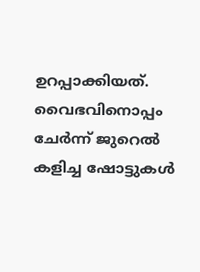ഉറപ്പാക്കിയത്. വൈഭവിനൊപ്പം ചേർന്ന് ജുറെൽ കളിച്ച ഷോട്ടുകൾ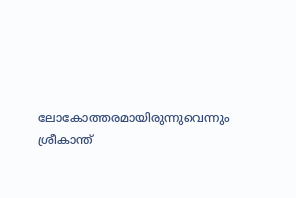ലോകോത്തരമായിരുന്നുവെന്നും ശ്രീകാന്ത്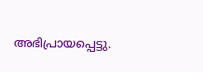അഭിപ്രായപ്പെട്ടു.